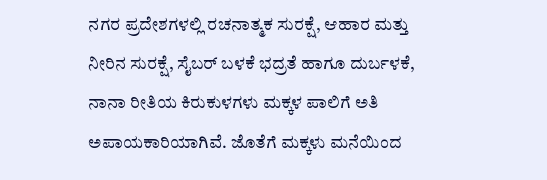ನಗರ ಪ್ರದೇಶಗಳಲ್ಲಿ ರಚನಾತ್ಮಕ ಸುರಕ್ಷೆ, ಆಹಾರ ಮತ್ತು ನೀರಿನ ಸುರಕ್ಷೆ, ಸೈಬರ್ ಬಳಕೆ ಭದ್ರತೆ ಹಾಗೂ ದುರ್ಬಳಕೆ, ನಾನಾ ರೀತಿಯ ಕಿರುಕುಳಗಳು ಮಕ್ಕಳ ಪಾಲಿಗೆ ಅತಿ ಅಪಾಯಕಾರಿಯಾಗಿವೆ. ಜೊತೆಗೆ ಮಕ್ಕಳು ಮನೆಯಿಂದ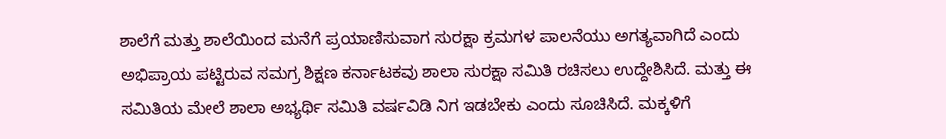ಶಾಲೆಗೆ ಮತ್ತು ಶಾಲೆಯಿಂದ ಮನೆಗೆ ಪ್ರಯಾಣಿಸುವಾಗ ಸುರಕ್ಷಾ ಕ್ರಮಗಳ ಪಾಲನೆಯು ಅಗತ್ಯವಾಗಿದೆ ಎಂದು ಅಭಿಪ್ರಾಯ ಪಟ್ಟಿರುವ ಸಮಗ್ರ ಶಿಕ್ಷಣ ಕರ್ನಾಟಕವು ಶಾಲಾ ಸುರಕ್ಷಾ ಸಮಿತಿ ರಚಿಸಲು ಉದ್ದೇಶಿಸಿದೆ. ಮತ್ತು ಈ ಸಮಿತಿಯ ಮೇಲೆ ಶಾಲಾ ಅಭ್ಯರ್ಥಿ ಸಮಿತಿ ವರ್ಷವಿಡಿ ನಿಗ ಇಡಬೇಕು ಎಂದು ಸೂಚಿಸಿದೆ. ಮಕ್ಕಳಿಗೆ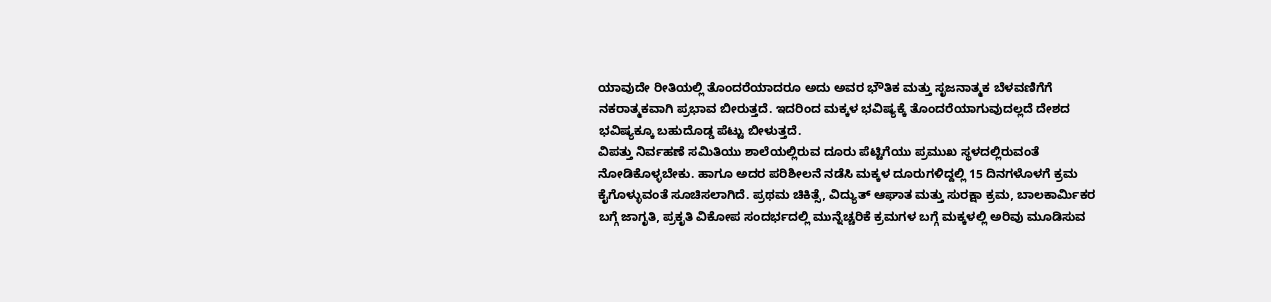ಯಾವುದೇ ರೀತಿಯಲ್ಲಿ ತೊಂದರೆಯಾದರೂ ಅದು ಅವರ ಭೌತಿಕ ಮತ್ತು ಸೃಜನಾತ್ಮಕ ಬೆಳವಣಿಗೆಗೆ ನಕರಾತ್ಮಕವಾಗಿ ಪ್ರಭಾವ ಬೀರುತ್ತದೆ. ಇದರಿಂದ ಮಕ್ಕಳ ಭವಿಷ್ಯಕ್ಕೆ ತೊಂದರೆಯಾಗುವುದಲ್ಲದೆ ದೇಶದ ಭವಿಷ್ಯಕ್ಕೂ ಬಹುದೊಡ್ಡ ಪೆಟ್ಟು ಬೀಳುತ್ತದೆ.
ವಿಪತ್ತು ನಿರ್ವಹಣೆ ಸಮಿತಿಯು ಶಾಲೆಯಲ್ಲಿರುವ ದೂರು ಪೆಟ್ಟಿಗೆಯು ಪ್ರಮುಖ ಸ್ಥಳದಲ್ಲಿರುವಂತೆ ನೋಡಿಕೊಳ್ಳಬೇಕು. ಹಾಗೂ ಅದರ ಪರಿಶೀಲನೆ ನಡೆಸಿ ಮಕ್ಕಳ ದೂರುಗಳಿದ್ದಲ್ಲಿ 15 ದಿನಗಳೊಳಗೆ ಕ್ರಮ ಕೈಗೊಳ್ಳುವಂತೆ ಸೂಚಿಸಲಾಗಿದೆ. ಪ್ರಥಮ ಚಿಕಿತ್ಸೆ, ವಿದ್ಯುತ್ ಆಘಾತ ಮತ್ತು ಸುರಕ್ಷಾ ಕ್ರಮ, ಬಾಲಕಾರ್ಮಿಕರ ಬಗ್ಗೆ ಜಾಗೃತಿ, ಪ್ರಕೃತಿ ವಿಕೋಪ ಸಂದರ್ಭದಲ್ಲಿ ಮುನ್ನೆಚ್ಚರಿಕೆ ಕ್ರಮಗಳ ಬಗ್ಗೆ ಮಕ್ಕಳಲ್ಲಿ ಅರಿವು ಮೂಡಿಸುವ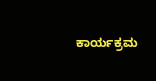ಕಾರ್ಯಕ್ರಮ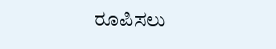ರೂಪಿಸಲು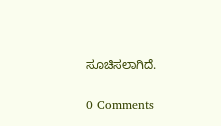ಸೂಚಿಸಲಾಗಿದೆ.

0 Comments